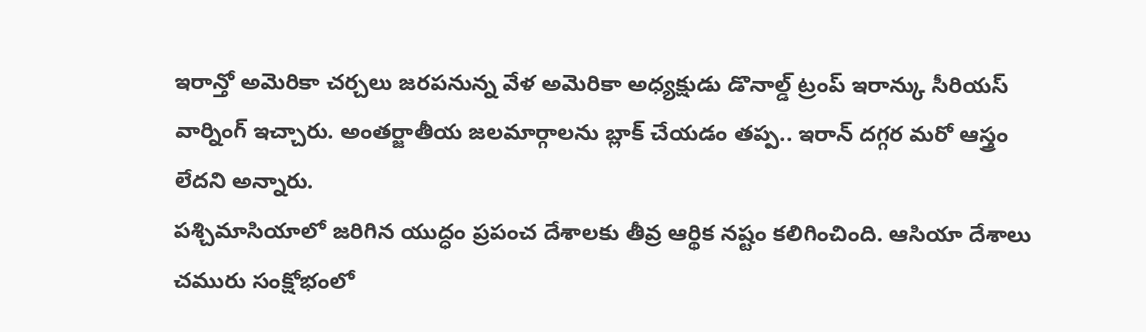ఇరాన్తో అమెరికా చర్చలు జరపనున్న వేళ అమెరికా అధ్యక్షుడు డొనాల్డ్ ట్రంప్ ఇరాన్కు సీరియస్ వార్నింగ్ ఇచ్చారు. అంతర్జాతీయ జలమార్గాలను బ్లాక్ చేయడం తప్ప.. ఇరాన్ దగ్గర మరో ఆస్త్రం లేదని అన్నారు.
పశ్చిమాసియాలో జరిగిన యుద్ధం ప్రపంచ దేశాలకు తీవ్ర ఆర్థిక నష్టం కలిగించింది. ఆసియా దేశాలు చమురు సంక్షోభంలో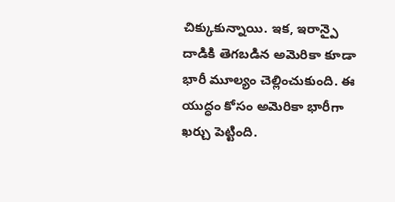చిక్కుకున్నాయి. ఇక, ఇరాన్పై దాడికి తెగబడిన అమెరికా కూడా భారీ మూల్యం చెల్లించుకుంది. ఈ యుద్ధం కోసం అమెరికా భారీగా ఖర్చు పెట్టింది.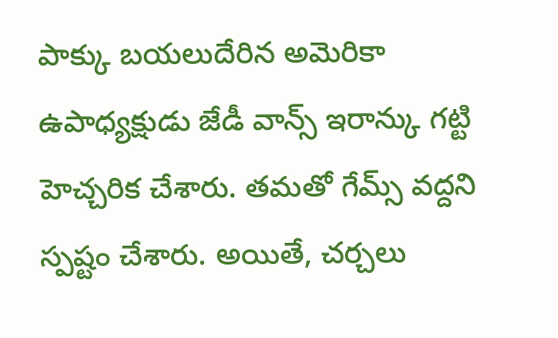పాక్కు బయలుదేరిన అమెరికా ఉపాధ్యక్షుడు జేడీ వాన్స్ ఇరాన్కు గట్టి హెచ్చరిక చేశారు. తమతో గేమ్స్ వద్దని స్పష్టం చేశారు. అయితే, చర్చలు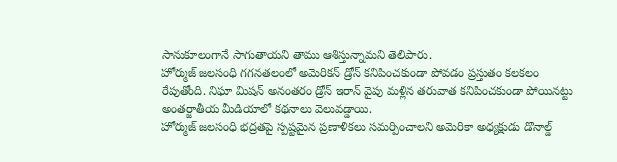సానుకూలంగానే సాగుతాయని తాము ఆశిస్తున్నామని తెలిపారు.
హోర్ముజ్ జలసంధి గగనతలంలో అమెరికన్ డ్రోన్ కనిపించకుండా పోవడం ప్రస్తుతం కలకలం రేపుతోంది. నిఘా మిషన్ అనంతరం డ్రోన్ ఇరాన్ వైపు మళ్లిన తరువాత కనిపించకుండా పోయినట్టు అంతర్జాతీయ మీడియాలో కథనాలు వెలువడ్డాయి.
హోర్ముజ్ జలసంధి భద్రతపై స్పష్టమైన ప్రణాళికలు సమర్పించాలని అమెరికా అధ్యక్షుడు డొనాల్డ్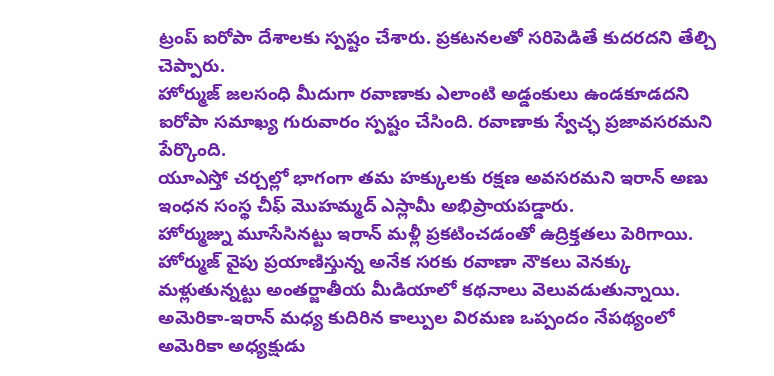ట్రంప్ ఐరోపా దేశాలకు స్పష్టం చేశారు. ప్రకటనలతో సరిపెడితే కుదరదని తేల్చి చెప్పారు.
హోర్ముజ్ జలసంధి మీదుగా రవాణాకు ఎలాంటి అడ్డంకులు ఉండకూడదని ఐరోపా సమాఖ్య గురువారం స్పష్టం చేసింది. రవాణాకు స్వేచ్ఛ ప్రజావసరమని పేర్కొంది.
యూఎస్తో చర్చల్లో భాగంగా తమ హక్కులకు రక్షణ అవసరమని ఇరాన్ అణు ఇంధన సంస్థ చీఫ్ మొహమ్మద్ ఎస్లామీ అభిప్రాయపడ్డారు.
హోర్ముజ్ను మూసేసినట్టు ఇరాన్ మళ్లీ ప్రకటించడంతో ఉద్రిక్తతలు పెరిగాయి. హోర్ముజ్ వైపు ప్రయాణిస్తున్న అనేక సరకు రవాణా నౌకలు వెనక్కు మళ్లుతున్నట్టు అంతర్జాతీయ మీడియాలో కథనాలు వెలువడుతున్నాయి.
అమెరికా-ఇరాన్ మధ్య కుదిరిన కాల్పుల విరమణ ఒప్పందం నేపథ్యంలో అమెరికా అధ్యక్షుడు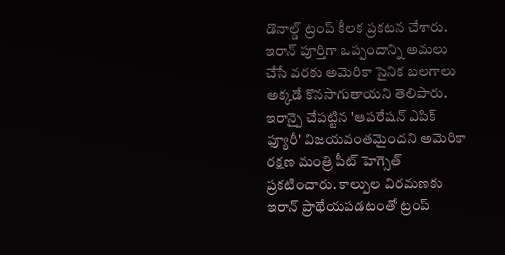డొనాల్డ్ ట్రంప్ కీలక ప్రకటన చేశారు. ఇరాన్ పూర్తిగా ఒప్పందాన్ని అమలు చేసే వరకు అమెరికా సైనిక బలగాలు అక్కడే కొనసాగుతాయని తెలిపారు.
ఇరాన్పై చేపట్టిన 'ఆపరేషన్ ఎపిక్ ఫ్యూరీ' విజయవంతమైందని అమెరికా రక్షణ మంత్రి పీట్ హెగ్సెత్ ప్రకటించారు. కాల్పుల విరమణకు ఇరాన్ ప్రాథేయపడటంతో ట్రంప్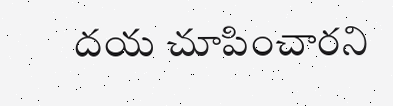దయ చూపించారని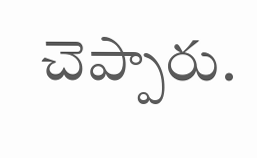చెప్పారు.